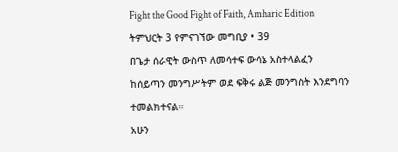Fight the Good Fight of Faith, Amharic Edition
ትምህርት 3 የምናገኘው መግቢያ • 39
በጌታ ሰራዊት ውስጥ ለመሳተፍ ውሳኔ አስተላልፈን ከሰይጣን መንግሥትም ወደ ፍቅሩ ልጅ መንግስት እንደግባን ተመልክተናል።
አሁን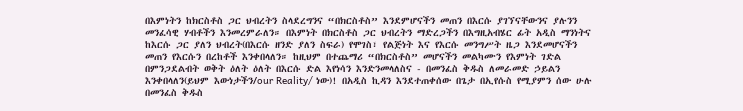በእምነትን ከክርስቶስ ጋር ህብረትን ስላደረግንና “በክርስቶስ” እንደምሆናችን መጠን በእርሱ ያገኘናቸውንና ያሉንን መንፈሳዊ ሃብቶችን እንመረምራለን። በእምነት በክርስቶስ ጋር ህብረትን ማድረጋችን በእግዚአብሄር ፊት አዲስ ማንነትና ከእርሱ ጋር ያለን ህብረት(በእርሱ ዘንድ ያለን ስፍራ) የሞገስ፣ የልጅነት እና የእርሱ መንግሥት ዜጋ እንደመሆናችን መጠን የእርሱን በረከቶች እንቀበላለን። ከዚህም በተጨማሪ “በክርስቶስ” መሆናችን መልካሙን የእምነት ገድል በምንጋደልብት ወቅት ዕለት ዕለት በእርሱ ድል እየነሳን እንድንመላለስና - በመንፈስ ቅዱስ ለመራመድ ኃይልን እንቀበላለን(ይህም እውነታችን/our Reality/ ነው)! በአዲስ ኪዳን እንደተጠቀሰው በጌታ በኢየሱስ የሚያምን ሰው ሁሉ በመንፈስ ቅዱስ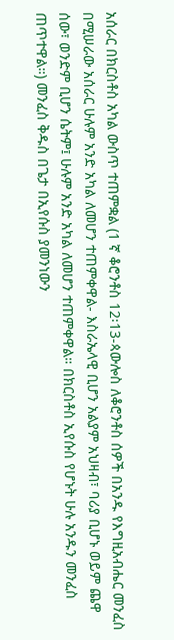አሰራር በክርስቶስ አካል ውስጥ ተጠምቋል (1 ኛ ቆሮንቶስ 12፡13-ጳውሎስ ለቆሮንቶስ ሰዎች በአንዱ የእግዚአብሔር መንፈስ በሚሠራው አሰራር ሁሉም አንድ አካል ለመሆን ተጠምቀዋል- እስራኤላዊ ቢሆን አልያም አህዛብ፣ ባሪያ ቢሆኑ ወይም ጨዋ ሰው፣ ወንድም ቢሆን ሴትም፤ ሁሉም አንድ አካል ለመሆን ተጠምቀዋል። በክርስቶስ ኢየሱስ የሆኑት ሁሉ አንዱን መንፈስ ጠጥተዋል።) መንፈስ ቅዱስ በጌታ በኢየሱስ ያመንነውን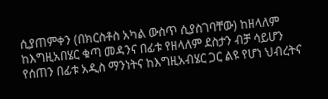ሲያጠምቀን (በክርስቶስ አካል ውስጥ ሲያስገባቸው) ከዘላለም ከእግዚአበሄር ቁጣ መዳንና በፊቱ የዘላለም ደስታን ብቻ ሳይሆን የሰጠን በፊቱ አዲስ ማንነትና ከእግዚአብሄር ጋር ልዩ የሆነ ህብረትና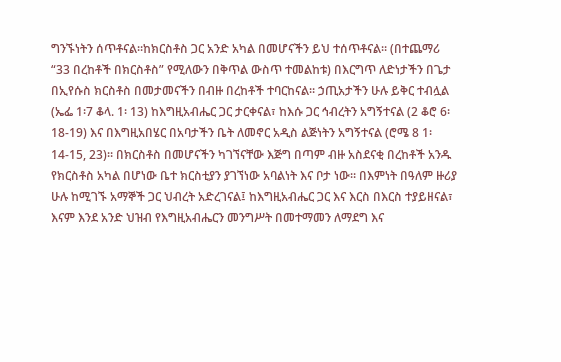ግንኙነትን ሰጥቶናል።ከክርስቶስ ጋር አንድ አካል በመሆናችን ይህ ተሰጥቶናል። (በተጨማሪ “33 በረከቶች በክርስቶስ” የሚለውን በቅጥል ውስጥ ተመልከቱ) በእርግጥ ለድነታችን በጌታ በኢየሱስ ክርስቶስ በመታመናችን በብዙ በረከቶች ተባርከናል። ኃጢአታችን ሁሉ ይቅር ተብሏል (ኤፌ 1፡7 ቆላ. 1፡ 13) ከእግዚአብሔር ጋር ታርቀናል፣ ከእሱ ጋር ኅብረትን አግኝተናል (2 ቆሮ 6፡18-19) እና በእግዚአበሄር በአባታችን ቤት ለመኖር አዲስ ልጅነትን አግኝተናል (ሮሜ 8 1፡ 14-15, 23)። በክርስቶስ በመሆናችን ካገኘናቸው እጅግ በጣም ብዙ አስደናቂ በረከቶች አንዱ የክርስቶስ አካል በሆነው ቤተ ክርስቲያን ያገኘነው አባልነት እና ቦታ ነው። በእምነት በዓለም ዙሪያ ሁሉ ከሚገኙ አማኞች ጋር ህብረት አድረገናል፤ ከእግዚአብሔር ጋር እና እርስ በእርስ ተያይዘናል፣ እናም እንደ አንድ ህዝብ የእግዚአብሔርን መንግሥት በመተማመን ለማደግ እና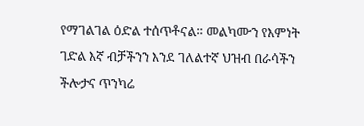የማገልገል ዕድል ተሰጥቶናል። መልካሙን የእምነት ገድል እኛ ብቻችንን እንደ ገለልተኛ ህዝብ በራሳችን ችሎታና ጥንካሬ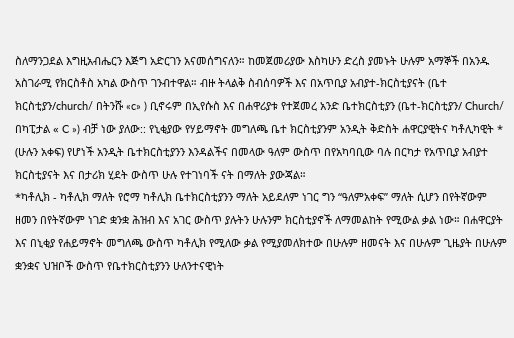ስለማንጋደል እግዚአብሔርን እጅግ አድርገን አናመሰግናለን። ከመጀመሪያው እስካሁን ድረስ ያመኑት ሁሉም አማኞች በአንዱ አስገራሚ የክርስቶስ አካል ውስጥ ገንብተዋል። ብዙ ትላልቅ ስብሰባዎች እና በአጥቢያ አብያተ-ክርስቲያናት (ቤተ ክርስቲያን/church/ በትንሹ «c» ) ቢኖሩም በኢየሱስ እና በሐዋሪያቱ የተጀመረ አንድ ቤተክርስቲያን (ቤተ-ክርስቲያን/ Church/ በካፒታል « C ») ብቻ ነው ያለው:: የኒቂያው የሃይማኖት መግለጫ ቤተ ክርስቲያንም አንዲት ቅድስት ሐዋርያዊትና ካቶሊካዊት * (ሁሉን አቀፍ) የሆነች አንዲት ቤተክርስቲያንን እንዳልችና በመላው ዓለም ውስጥ በየአካባቢው ባሉ በርካታ የአጥቢያ አብያተ ክርስቲያናት እና በታሪክ ሂደት ውስጥ ሁሉ የተገነባች ናት በማለት ያውጃል።
*ካቶሊክ - ካቶሊክ ማለት የሮማ ካቶሊክ ቤተክርስቲያንን ማለት አይደለም ነገር ግን “ዓለምአቀፍ” ማለት ሲሆን በየትኛውም ዘመን በየትኛውም ነገድ ቋንቋ ሕዝብ እና አገር ውስጥ ያሉትን ሁሉንም ክርስቲያኖች ለማመልከት የሚውል ቃል ነው። በሐዋርያት እና በኒቂያ የሐይማኖት መግለጫ ውስጥ ካቶሊክ የሚለው ቃል የሚያመለክተው በሁሉም ዘመናት እና በሁሉም ጊዜያት በሁሉም ቋንቋና ህዝቦች ውስጥ የቤተክርስቲያንን ሁለንተናዊነት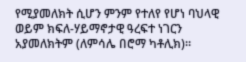የሚያመለክት ሲሆን ምንም የተለየ የሆነ ባህላዊ ወይም ክፍለ-ሃይማኖታዊ ዓረፍተ ነገርን አያመለክትም (ለምሳሌ በሮማ ካቶሊክ)።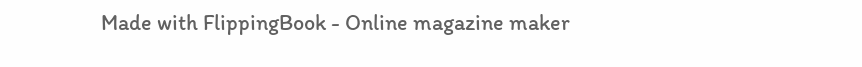Made with FlippingBook - Online magazine maker